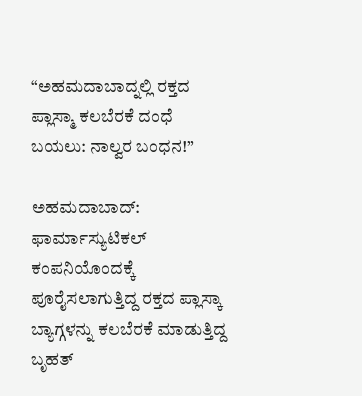“ಅಹಮದಾಬಾದ್ನಲ್ಲಿ ರಕ್ತದ ಪ್ಲಾಸ್ಮಾ ಕಲಬೆರಕೆ ದಂಧೆ ಬಯಲು: ನಾಲ್ವರ ಬಂಧನ!”

ಅಹಮದಾಬಾದ್: ಫಾರ್ಮಾಸ್ಯುಟಿಕಲ್ ಕಂಪನಿಯೊಂದಕ್ಕೆ ಪೂರೈಸಲಾಗುತ್ತಿದ್ದ ರಕ್ತದ ಪ್ಲಾಸ್ಕಾ ಬ್ಯಾಗ್ಗಳನ್ನು ಕಲಬೆರಕೆ ಮಾಡುತ್ತಿದ್ದ ಬೃಹತ್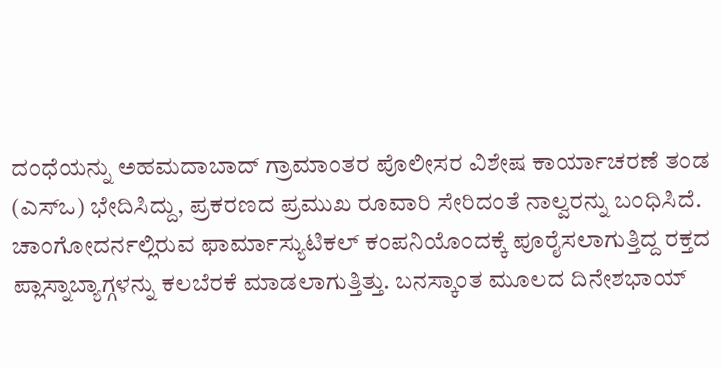ದಂಧೆಯನ್ನು ಅಹಮದಾಬಾದ್ ಗ್ರಾಮಾಂತರ ಪೊಲೀಸರ ವಿಶೇಷ ಕಾರ್ಯಾಚರಣೆ ತಂಡ (ಎಸ್ಒ) ಭೇದಿಸಿದ್ದು, ಪ್ರಕರಣದ ಪ್ರಮುಖ ರೂವಾರಿ ಸೇರಿದಂತೆ ನಾಲ್ವರನ್ನು ಬಂಧಿಸಿದೆ.
ಚಾಂಗೋದರ್ನಲ್ಲಿರುವ ಫಾರ್ಮಾಸ್ಯುಟಿಕಲ್ ಕಂಪನಿಯೊಂದಕ್ಕೆ ಪೂರೈಸಲಾಗುತ್ತಿದ್ದ ರಕ್ತದ ಪ್ಲಾಸ್ನಾಬ್ಯಾಗ್ಗಳನ್ನು ಕಲಬೆರಕೆ ಮಾಡಲಾಗುತ್ತಿತ್ತು. ಬನಸ್ಕಾಂತ ಮೂಲದ ದಿನೇಶಭಾಯ್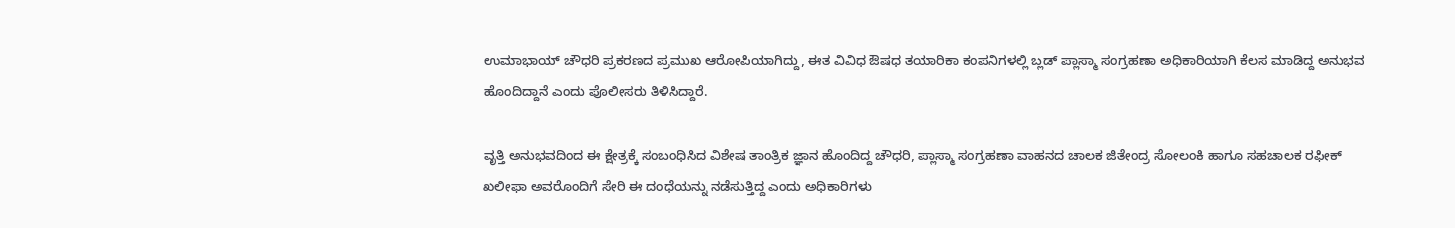ಉಮಾಭಾಯ್ ಚೌಧರಿ ಪ್ರಕರಣದ ಪ್ರಮುಖ ಆರೋಪಿಯಾಗಿದ್ದು, ಈತ ವಿವಿಧ ಔಷಧ ತಯಾರಿಕಾ ಕಂಪನಿಗಳಲ್ಲಿ ಬ್ಲಡ್ ಪ್ಲಾಸ್ಮಾ ಸಂಗ್ರಹಣಾ ಅಧಿಕಾರಿಯಾಗಿ ಕೆಲಸ ಮಾಡಿದ್ದ ಅನುಭವ ಹೊಂದಿದ್ದಾನೆ ಎಂದು ಪೊಲೀಸರು ತಿಳಿಸಿದ್ದಾರೆ.

ವೃತ್ತಿ ಅನುಭವದಿಂದ ಈ ಕ್ಷೇತ್ರಕ್ಕೆ ಸಂಬಂಧಿಸಿದ ವಿಶೇಷ ತಾಂತ್ರಿಕ ಜ್ಞಾನ ಹೊಂದಿದ್ದ ಚೌಧರಿ, ಪ್ಲಾಸ್ಮಾ ಸಂಗ್ರಹಣಾ ವಾಹನದ ಚಾಲಕ ಜಿತೇಂದ್ರ ಸೋಲಂಕಿ ಹಾಗೂ ಸಹಚಾಲಕ ರಫೀಕ್ ಖಲೀಫಾ ಅವರೊಂದಿಗೆ ಸೇರಿ ಈ ದಂಧೆಯನ್ನು ನಡೆಸುತ್ತಿದ್ದ ಎಂದು ಅಧಿಕಾರಿಗಳು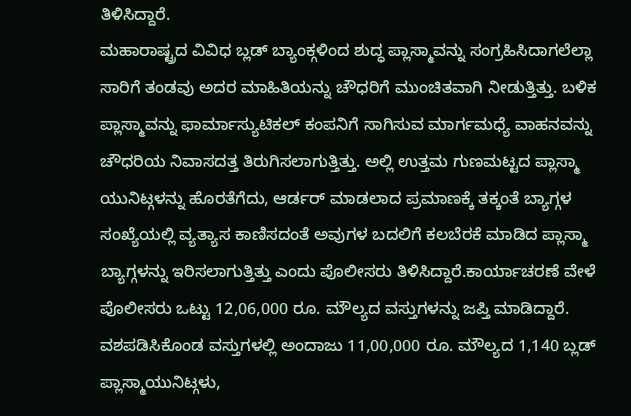ತಿಳಿಸಿದ್ದಾರೆ.
ಮಹಾರಾಷ್ಟ್ರದ ವಿವಿಧ ಬ್ಲಡ್ ಬ್ಯಾಂಕ್ಗಳಿಂದ ಶುದ್ಧ ಪ್ಲಾಸ್ಮಾವನ್ನು ಸಂಗ್ರಹಿಸಿದಾಗಲೆಲ್ಲಾ ಸಾರಿಗೆ ತಂಡವು ಅದರ ಮಾಹಿತಿಯನ್ನು ಚೌಧರಿಗೆ ಮುಂಚಿತವಾಗಿ ನೀಡುತ್ತಿತ್ತು. ಬಳಿಕ ಪ್ಲಾಸ್ಮಾವನ್ನು ಫಾರ್ಮಾಸ್ಯುಟಿಕಲ್ ಕಂಪನಿಗೆ ಸಾಗಿಸುವ ಮಾರ್ಗಮಧ್ಯೆ ವಾಹನವನ್ನು ಚೌಧರಿಯ ನಿವಾಸದತ್ತ ತಿರುಗಿಸಲಾಗುತ್ತಿತ್ತು. ಅಲ್ಲಿ ಉತ್ತಮ ಗುಣಮಟ್ಟದ ಪ್ಲಾಸ್ಮಾ ಯುನಿಟ್ಗಳನ್ನು ಹೊರತೆಗೆದು, ಆರ್ಡರ್ ಮಾಡಲಾದ ಪ್ರಮಾಣಕ್ಕೆ ತಕ್ಕಂತೆ ಬ್ಯಾಗ್ಗಳ ಸಂಖ್ಯೆಯಲ್ಲಿ ವ್ಯತ್ಯಾಸ ಕಾಣಿಸದಂತೆ ಅವುಗಳ ಬದಲಿಗೆ ಕಲಬೆರಕೆ ಮಾಡಿದ ಪ್ಲಾಸ್ಮಾ ಬ್ಯಾಗ್ಗಳನ್ನು ಇರಿಸಲಾಗುತ್ತಿತ್ತು ಎಂದು ಪೊಲೀಸರು ತಿಳಿಸಿದ್ದಾರೆ.ಕಾರ್ಯಾಚರಣೆ ವೇಳೆ ಪೊಲೀಸರು ಒಟ್ಟು 12,06,000 ರೂ. ಮೌಲ್ಯದ ವಸ್ತುಗಳನ್ನು ಜಪ್ತಿ ಮಾಡಿದ್ದಾರೆ. ವಶಪಡಿಸಿಕೊಂಡ ವಸ್ತುಗಳಲ್ಲಿ ಅಂದಾಜು 11,00,000 ರೂ. ಮೌಲ್ಯದ 1,140 ಬ್ಲಡ್ ಪ್ಲಾಸ್ಮಾಯುನಿಟ್ಗಳು,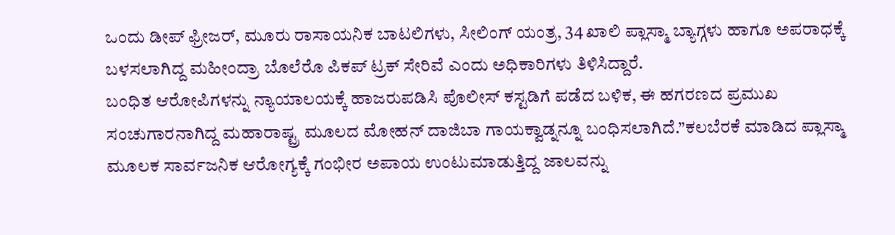ಒಂದು ಡೀಪ್ ಫ್ರೀಜರ್, ಮೂರು ರಾಸಾಯನಿಕ ಬಾಟಲಿಗಳು, ಸೀಲಿಂಗ್ ಯಂತ್ರ, 34 ಖಾಲಿ ಪ್ಲಾಸ್ಮಾ ಬ್ಯಾಗ್ಗಳು ಹಾಗೂ ಅಪರಾಧಕ್ಕೆ ಬಳಸಲಾಗಿದ್ದ ಮಹೀಂದ್ರಾ ಬೊಲೆರೊ ಪಿಕಪ್ ಟ್ರಕ್ ಸೇರಿವೆ ಎಂದು ಅಧಿಕಾರಿಗಳು ತಿಳಿಸಿದ್ದಾರೆ.
ಬಂಧಿತ ಆರೋಪಿಗಳನ್ನು ನ್ಯಾಯಾಲಯಕ್ಕೆ ಹಾಜರುಪಡಿಸಿ ಪೊಲೀಸ್ ಕಸ್ಟಡಿಗೆ ಪಡೆದ ಬಳಿಕ, ಈ ಹಗರಣದ ಪ್ರಮುಖ ಸಂಚುಗಾರನಾಗಿದ್ದ ಮಹಾರಾಷ್ಟ್ರ ಮೂಲದ ಮೋಹನ್ ದಾಜಿಬಾ ಗಾಯಕ್ವಾಡ್ನನ್ನೂ ಬಂಧಿಸಲಾಗಿದೆ.”ಕಲಬೆರಕೆ ಮಾಡಿದ ಪ್ಲಾಸ್ಮಾ ಮೂಲಕ ಸಾರ್ವಜನಿಕ ಆರೋಗ್ಯಕ್ಕೆ ಗಂಭೀರ ಅಪಾಯ ಉಂಟುಮಾಡುತ್ತಿದ್ದ ಜಾಲವನ್ನು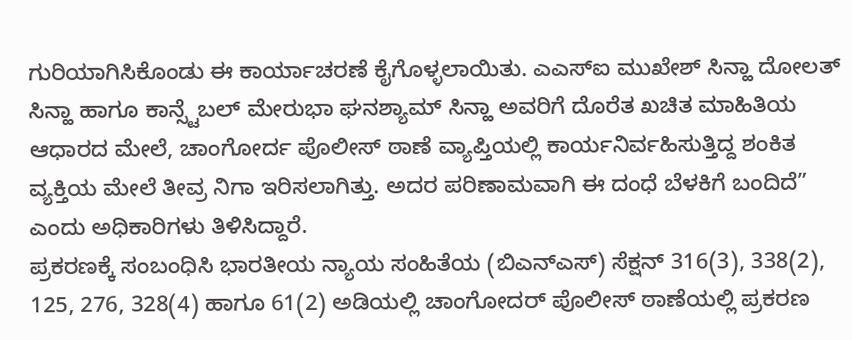ಗುರಿಯಾಗಿಸಿಕೊಂಡು ಈ ಕಾರ್ಯಾಚರಣೆ ಕೈಗೊಳ್ಳಲಾಯಿತು. ಎಎಸ್ಐ ಮುಖೇಶ್ ಸಿನ್ಹಾ ದೋಲತ್ ಸಿನ್ಹಾ ಹಾಗೂ ಕಾನ್ಸ್ಟೆಬಲ್ ಮೇರುಭಾ ಘನಶ್ಯಾಮ್ ಸಿನ್ಹಾ ಅವರಿಗೆ ದೊರೆತ ಖಚಿತ ಮಾಹಿತಿಯ ಆಧಾರದ ಮೇಲೆ, ಚಾಂಗೋರ್ದ ಪೊಲೀಸ್ ಠಾಣೆ ವ್ಯಾಪ್ತಿಯಲ್ಲಿ ಕಾರ್ಯನಿರ್ವಹಿಸುತ್ತಿದ್ದ ಶಂಕಿತ ವ್ಯಕ್ತಿಯ ಮೇಲೆ ತೀವ್ರ ನಿಗಾ ಇರಿಸಲಾಗಿತ್ತು. ಅದರ ಪರಿಣಾಮವಾಗಿ ಈ ದಂಧೆ ಬೆಳಕಿಗೆ ಬಂದಿದೆ” ಎಂದು ಅಧಿಕಾರಿಗಳು ತಿಳಿಸಿದ್ದಾರೆ.
ಪ್ರಕರಣಕ್ಕೆ ಸಂಬಂಧಿಸಿ ಭಾರತೀಯ ನ್ಯಾಯ ಸಂಹಿತೆಯ (ಬಿಎನ್ಎಸ್) ಸೆಕ್ಷನ್ 316(3), 338(2), 125, 276, 328(4) ಹಾಗೂ 61(2) ಅಡಿಯಲ್ಲಿ ಚಾಂಗೋದರ್ ಪೊಲೀಸ್ ಠಾಣೆಯಲ್ಲಿ ಪ್ರಕರಣ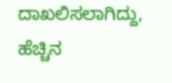ದಾಖಲಿಸಲಾಗಿದ್ದು, ಹೆಚ್ಚಿನ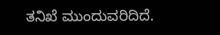ತನಿಖೆ ಮುಂದುವರಿದಿದೆ.